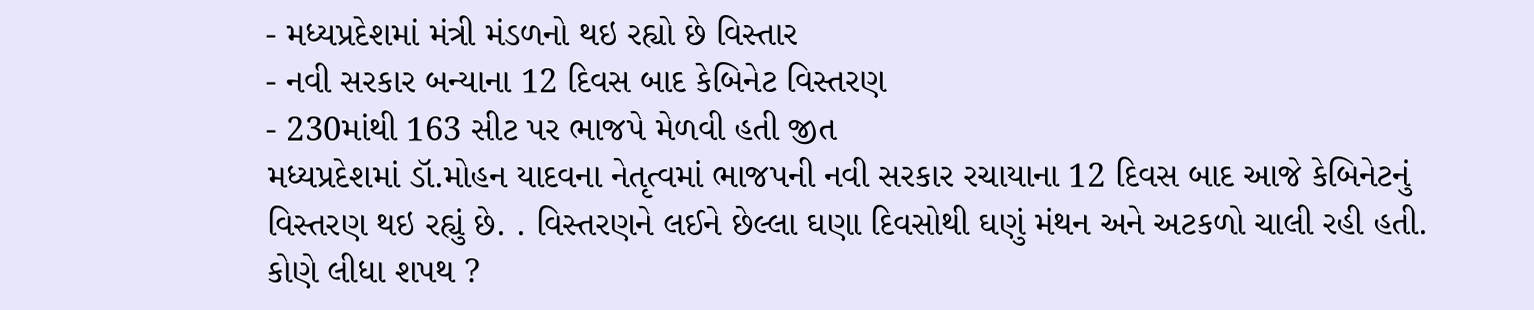- મધ્યપ્રદેશમાં મંત્રી મંડળનો થઇ રહ્યો છે વિસ્તાર
- નવી સરકાર બન્યાના 12 દિવસ બાદ કેબિનેટ વિસ્તરણ
- 230માંથી 163 સીટ પર ભાજપે મેળવી હતી જીત
મધ્યપ્રદેશમાં ડૉ.મોહન યાદવના નેતૃત્વમાં ભાજપની નવી સરકાર રચાયાના 12 દિવસ બાદ આજે કેબિનેટનું વિસ્તરણ થઇ રહ્યું છે. . વિસ્તરણને લઈને છેલ્લા ઘણા દિવસોથી ઘણું મંથન અને અટકળો ચાલી રહી હતી.
કોણે લીધા શપથ ?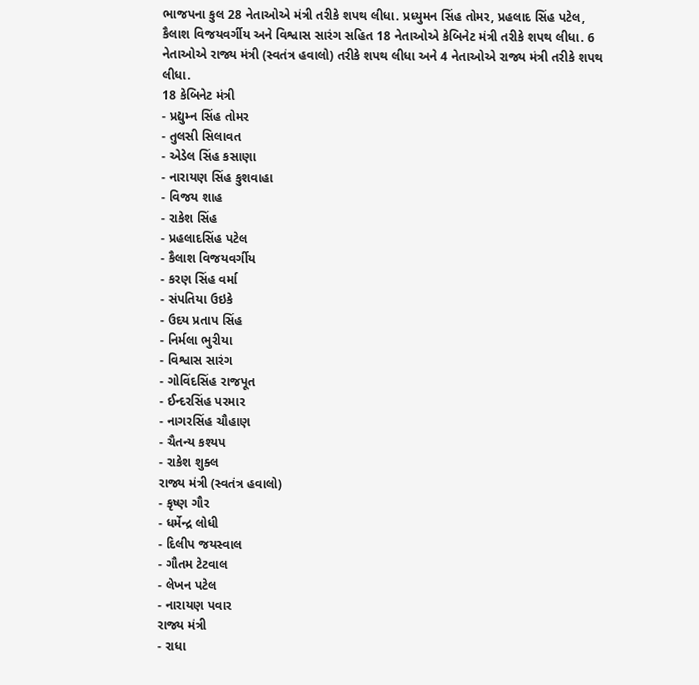ભાજપના કુલ 28 નેતાઓએ મંત્રી તરીકે શપથ લીધા. પ્રધ્યુમન સિંહ તોમર, પ્રહલાદ સિંહ પટેલ, કૈલાશ વિજયવર્ગીય અને વિશ્વાસ સારંગ સહિત 18 નેતાઓએ કેબિનેટ મંત્રી તરીકે શપથ લીધા. 6 નેતાઓએ રાજ્ય મંત્રી (સ્વતંત્ર હવાલો) તરીકે શપથ લીધા અને 4 નેતાઓએ રાજ્ય મંત્રી તરીકે શપથ લીધા.
18 કેબિનેટ મંત્રી
- પ્રદ્યુમ્ન સિંહ તોમર
- તુલસી સિલાવત
- એડેલ સિંહ કસાણા
- નારાયણ સિંહ કુશવાહા
- વિજય શાહ
- રાકેશ સિંહ
- પ્રહલાદસિંહ પટેલ
- કૈલાશ વિજયવર્ગીય
- કરણ સિંહ વર્મા
- સંપતિયા ઉઇકે
- ઉદય પ્રતાપ સિંહ
- નિર્મલા ભુરીયા
- વિશ્વાસ સારંગ
- ગોવિંદસિંહ રાજપૂત
- ઈન્દરસિંહ પરમાર
- નાગરસિંહ ચૌહાણ
- ચૈતન્ય કશ્યપ
- રાકેશ શુક્લ
રાજ્ય મંત્રી (સ્વતંત્ર હવાલો)
- કૃષ્ણ ગૌર
- ધર્મેન્દ્ર લોધી
- દિલીપ જયસ્વાલ
- ગૌતમ ટેટવાલ
- લેખન પટેલ
- નારાયણ પવાર
રાજ્ય મંત્રી
- રાધા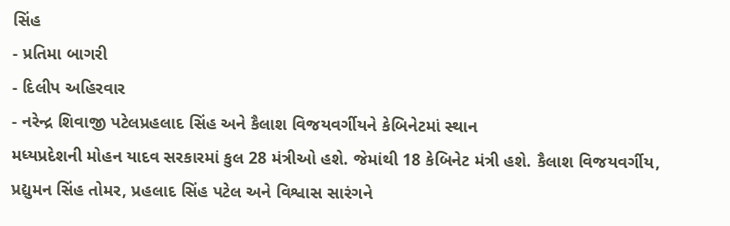સિંહ
- પ્રતિમા બાગરી
- દિલીપ અહિરવાર
- નરેન્દ્ર શિવાજી પટેલપ્રહલાદ સિંહ અને કૈલાશ વિજયવર્ગીયને કેબિનેટમાં સ્થાન
મધ્યપ્રદેશની મોહન યાદવ સરકારમાં કુલ 28 મંત્રીઓ હશે. જેમાંથી 18 કેબિનેટ મંત્રી હશે. કૈલાશ વિજયવર્ગીય, પ્રદ્યુમન સિંહ તોમર, પ્રહલાદ સિંહ પટેલ અને વિશ્વાસ સારંગને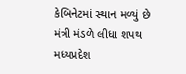કેબિનેટમાં સ્થાન મળ્યું છે
મંત્રી મંડળે લીધા શપથ
મધ્યપ્રદેશ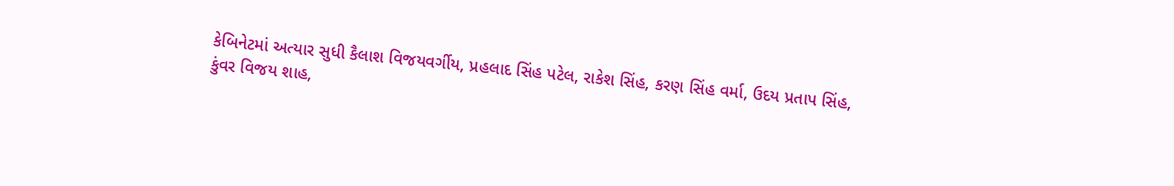કેબિનેટમાં અત્યાર સુધી કૈલાશ વિજયવર્ગીય, પ્રહલાદ સિંહ પટેલ, રાકેશ સિંહ, કરણ સિંહ વર્મા, ઉદય પ્રતાપ સિંહ, કુંવર વિજય શાહ,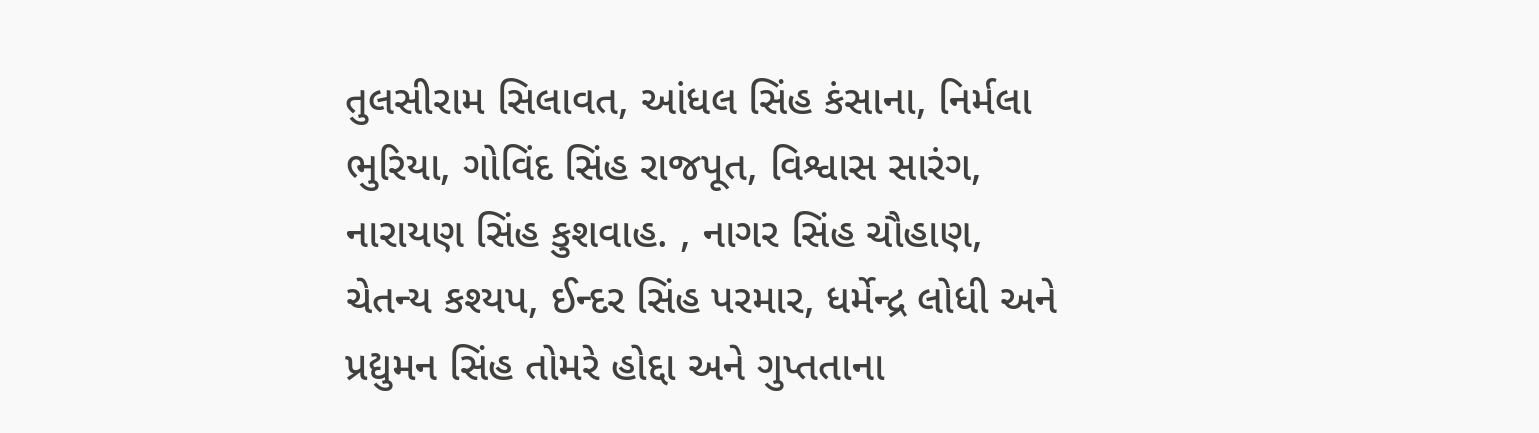તુલસીરામ સિલાવત, આંધલ સિંહ કંસાના, નિર્મલા ભુરિયા, ગોવિંદ સિંહ રાજપૂત, વિશ્વાસ સારંગ, નારાયણ સિંહ કુશવાહ. , નાગર સિંહ ચૌહાણ, ચેતન્ય કશ્યપ, ઈન્દર સિંહ પરમાર, ધર્મેન્દ્ર લોધી અને પ્રદ્યુમન સિંહ તોમરે હોદ્દા અને ગુપ્તતાના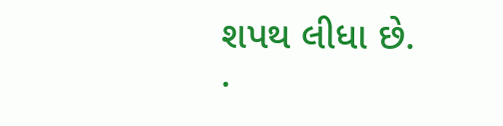શપથ લીધા છે.
.